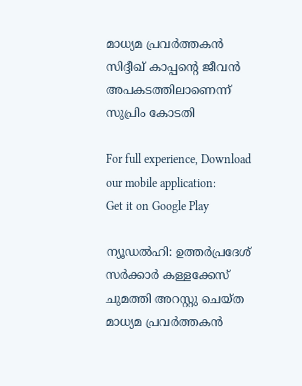മാധ്യമ പ്രവര്‍ത്തകന്‍ സിദ്ദീഖ് കാപ്പന്റെ ജീവന്‍ അപകടത്തിലാണെന്ന് സുപ്രിം കോടതി

For full experience, Download our mobile application:
Get it on Google Play

ന്യൂഡല്‍ഹി: ഉത്തര്‍പ്രദേശ് സര്‍ക്കാര്‍ കള്ളക്കേസ് ചുമത്തി അറസ്റ്റു ചെയ്ത മാധ്യമ പ്രവര്‍ത്തകന്‍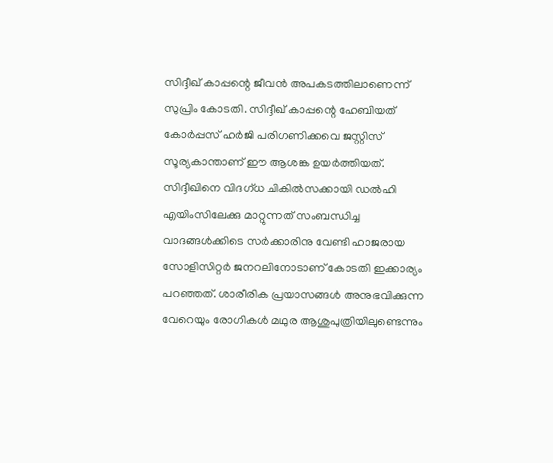സിദ്ദീഖ് കാപ്പന്റെ ജീവന്‍ അപകടത്തിലാണെന്ന് സുപ്രിം കോടതി. സിദ്ദീഖ് കാപ്പന്റെ ഹേബിയത് കോര്‍പ്പസ് ഹര്‍ജി പരിഗണിക്കവെ ജസ്റ്റിസ് സൂര്യകാന്താണ് ഈ ആശങ്ക ഉയര്‍ത്തിയത്. സിദ്ദീഖിനെ വിദഗ്ധ ചികില്‍സക്കായി ഡല്‍ഹി എയിംസിലേക്കു മാറ്റുന്നത് സംബന്ധിച്ച വാദങ്ങള്‍ക്കിടെ സര്‍ക്കാരിനു വേണ്ടി ഹാജരായ സോളിസിറ്റര്‍ ജനറലിനോടാണ് കോടതി ഇക്കാര്യം പറഞ്ഞത്. ശാരീരിക പ്രയാസങ്ങള്‍ അനുഭവിക്കുന്ന വേറെയും രോഗികള്‍ മഥുര ആശുപുത്രിയിലുണ്ടെന്നും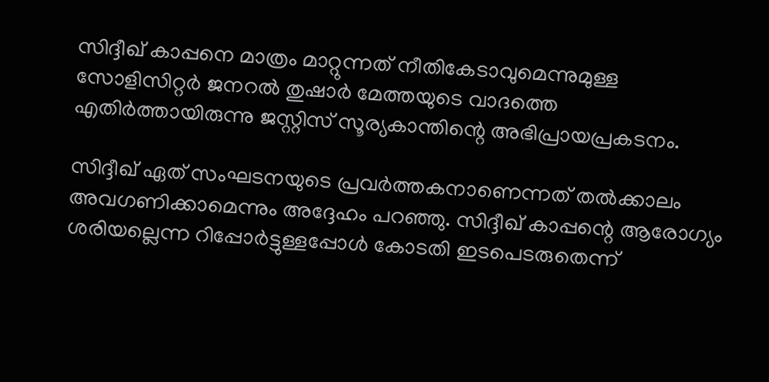സിദ്ദീഖ് കാപ്പനെ മാത്രം മാറ്റുന്നത് നീതികേടാവുമെന്നുമുള്ള സോളിസിറ്റര്‍ ജനറല്‍ തുഷാര്‍ മേത്തയുടെ വാദത്തെ എതിര്‍ത്തായിരുന്നു ജസ്റ്റിസ് സൂര്യകാന്തിന്റെ അഭിപ്രായപ്രകടനം.

സിദ്ദീഖ് ഏത് സംഘടനയുടെ പ്രവര്‍ത്തകനാണെന്നത് തല്‍ക്കാലം അവഗണിക്കാമെന്നും അദ്ദേഹം പറഞ്ഞു. സിദ്ദീഖ് കാപ്പന്റെ ആരോഗ്യം ശരിയല്ലെന്ന റിപ്പോര്‍ട്ടുള്ളപ്പോള്‍ കോടതി ഇടപെടരുതെന്ന്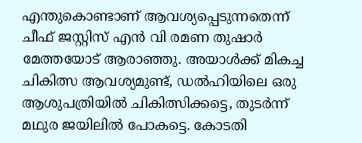എന്തുകൊണ്ടാണ് ആവശ്യപ്പെടുന്നതെന്ന് ചീഫ് ജസ്റ്റിസ് എന്‍ വി രമണ തുഷാര്‍ മേത്തയോട് ആരാഞ്ഞു. അയാള്‍ക്ക് മികച്ച ചികിത്സ ആവശ്യമുണ്ട്, ഡല്‍ഹിയിലെ ഒരു ആശുപത്രിയില്‍ ചികിത്സിക്കട്ടെ, തുടര്‍ന്ന് മഥുര ജയിലില്‍ പോകട്ടെ. കോടതി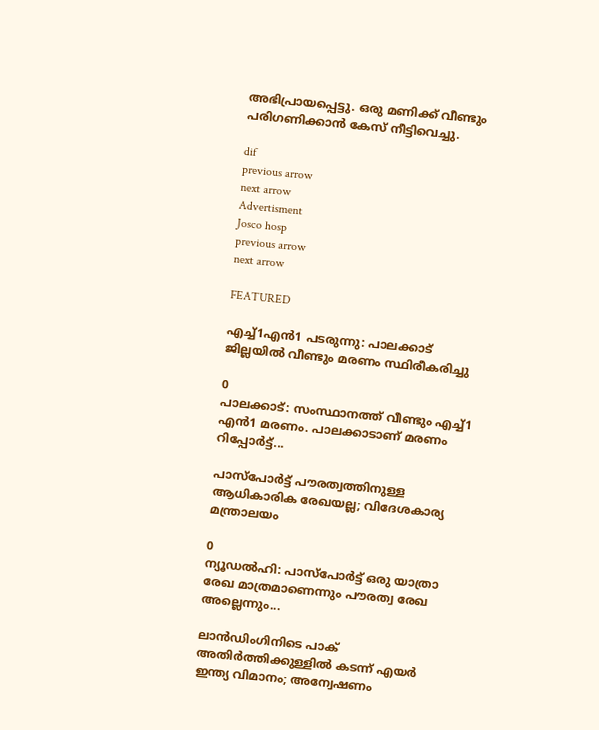അഭിപ്രായപ്പെട്ടു. ഒരു മണിക്ക് വീണ്ടും പരിഗണിക്കാന്‍ കേസ് നീട്ടിവെച്ചു.

dif
previous arrow
next arrow
Advertisment
Josco hosp
previous arrow
next arrow

FEATURED

എച്ച്1എൻ1 പടരുന്നു: പാലക്കാട് ജില്ലയിൽ വീണ്ടും മരണം സ്ഥിരീകരിച്ചു

0
പാലക്കാട്: സംസ്ഥാനത്ത് വീണ്ടും എച്ച്1 എന്‍1 മരണം. പാലക്കാടാണ് മരണം റിപ്പോര്‍ട്ട്...

പാസ്‌പോർട്ട് പൗരത്വത്തിനുള്ള ആധികാരിക രേഖയല്ല; വിദേശകാര്യ മന്ത്രാലയം

0
ന്യൂഡല്‍ഹി: പാസ്‌പോർട്ട് ഒരു യാത്രാ രേഖ മാത്രമാണെന്നും പൗരത്വ രേഖ അല്ലെന്നും...

ലാൻഡിംഗിനിടെ പാക് അതിർത്തിക്കുള്ളിൽ കടന്ന് എയർ ഇന്ത്യ വിമാനം; അന്വേഷണം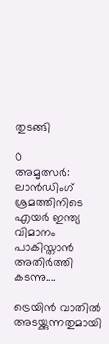തുടങ്ങി

0
അമൃത്സർ: ലാൻഡിംഗ് ശ്രമത്തിനിടെ എയർ ഇന്ത്യ വിമാനം പാകിസ്താൻ അതിർത്തി കടന്നു....

ട്രെയിൻ വാതിൽ അടയ്ക്കുന്നതുമായി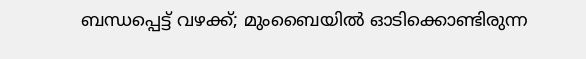ബന്ധപ്പെട്ട് വഴക്ക്; മുംബൈയിൽ ഓടിക്കൊണ്ടിരുന്ന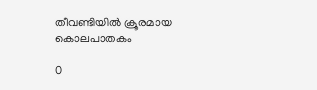തീവണ്ടിയിൽ ക്രൂരമായ കൊലപാതകം

0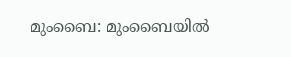മുംബൈ: മുംബൈയില്‍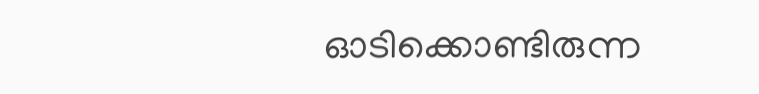ഓടിക്കൊണ്ടിരുന്ന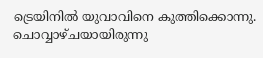ട്രെയിനില്‍ യുവാവിനെ കുത്തിക്കൊന്നു. ചൊവ്വാഴ്ചയായിരുന്നു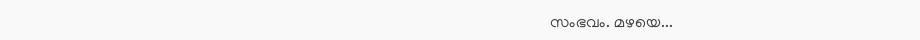സംഭവം. മഴയെ...